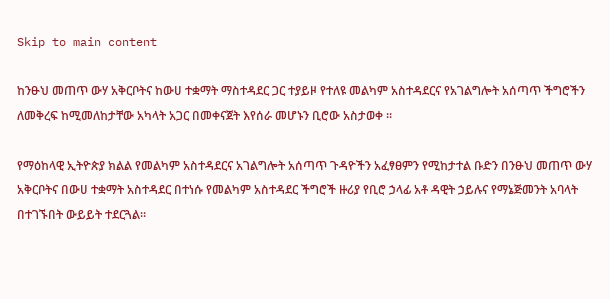Skip to main content

ከንፁህ መጠጥ ውሃ አቅርቦትና ከውሀ ተቋማት ማስተዳደር ጋር ተያይዞ የተለዩ መልካም አስተዳደርና የአገልግሎት አሰጣጥ ችግሮችን ለመቅረፍ ከሚመለከታቸው አካላት አጋር በመቀናጀት እየሰራ መሆኑን ቢሮው አስታወቀ ።

የማዕከላዊ ኢትዮጵያ ክልል የመልካም አስተዳደርና አገልግሎት አሰጣጥ ጉዳዮችን አፈፃፀምን የሚከታተል ቡድን በንፁህ መጠጥ ውሃ አቅርቦትና በውሀ ተቋማት አስተዳደር በተነሱ የመልካም አስተዳደር ችግሮች ዙሪያ የቢሮ ኃላፊ አቶ ዳዊት ኃይሉና የማኔጅመንት አባላት በተገኙበት ውይይት ተደርጓል።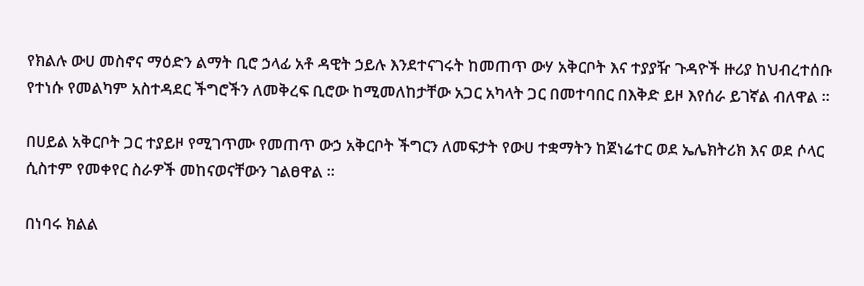የክልሉ ውሀ መስኖና ማዕድን ልማት ቢሮ ኃላፊ አቶ ዳዊት ኃይሉ እንደተናገሩት ከመጠጥ ውሃ አቅርቦት እና ተያያዥ ጉዳዮች ዙሪያ ከህብረተሰቡ የተነሱ የመልካም አስተዳደር ችግሮችን ለመቅረፍ ቢሮው ከሚመለከታቸው አጋር አካላት ጋር በመተባበር በእቅድ ይዞ እየሰራ ይገኛል ብለዋል ።

በሀይል አቅርቦት ጋር ተያይዞ የሚገጥሙ የመጠጥ ውኃ አቅርቦት ችግርን ለመፍታት የውሀ ተቋማትን ከጀነሬተር ወደ ኤሌክትሪክ እና ወደ ሶላር ሲስተም የመቀየር ስራዎች መከናወናቸውን ገልፀዋል ።

በነባሩ ክልል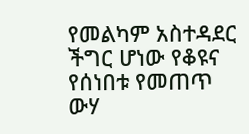የመልካም አስተዳደር ችግር ሆነው የቆዩና የሰነበቱ የመጠጥ ውሃ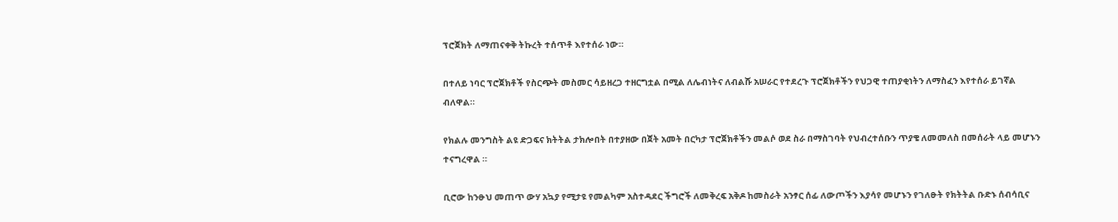ፕሮጀክት ለማጠናቀቅ ትኩረት ተሰጥቶ እየተሰራ ነው።

በተለይ ነባር ፕሮጀክቶች የስርጭት መስመር ሳይዘረጋ ተዘርግቷል በሚል ለሌብነትና ለብልሹ አሠራር የተደረጉ ፕሮጀክቶችን የህጋዊ ተጠያቂነትን ለማስፈን እየተሰራ ይገኛል ብለዋል።

የክልሉ መንግስት ልዩ ድጋፍና ክትትል ታክሎበት በተያዘው በጀት አመት በርካታ ፕሮጀክቶችን መልሶ ወደ ስራ በማስገባት የህብረተሰቡን ጥያቄ ለመመለስ በመሰራት ላይ መሆኑን ተናግረዋል ።

ቢሮው ከንፁህ መጠጥ ውሃ አኳያ የሚታዩ የመልካም አስተዳደር ችግሮች ለመቅረፍ አቅዶ ከመስራት አንፃር ሰፊ ለውጦችን እያሳየ መሆኑን የገለፁት የክትትል ቡድኑ ሰብሳቢና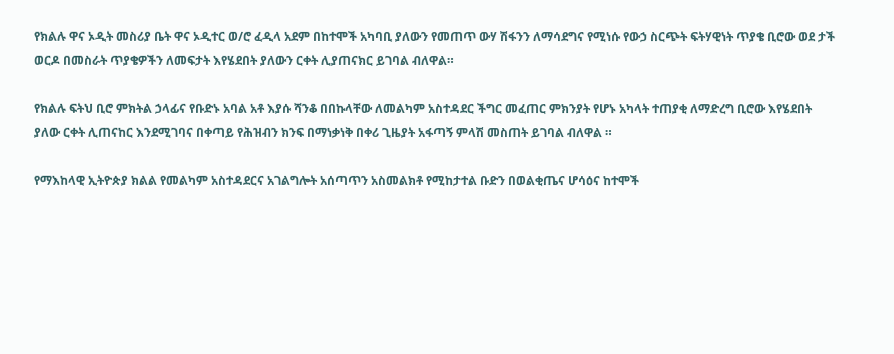የክልሉ ዋና ኦዲት መስሪያ ቤት ዋና ኦዲተር ወ/ሮ ፈዲላ አደም በከተሞች አካባቢ ያለውን የመጠጥ ውሃ ሽፋንን ለማሳደግና የሚነሱ የውኃ ስርጭት ፍትሃዊነት ጥያቄ ቢሮው ወደ ታች ወርዶ በመስራት ጥያቄዎችን ለመፍታት እየሄደበት ያለውን ርቀት ሊያጠናክር ይገባል ብለዋል።

የክልሉ ፍትህ ቢሮ ምክትል ኃላፊና የቡድኑ አባል አቶ እያሱ ሻንቆ በበኩላቸው ለመልካም አስተዳደር ችግር መፈጠር ምክንያት የሆኑ አካላት ተጠያቂ ለማድረግ ቢሮው እየሄደበት ያለው ርቀት ሊጠናከር እንደሚገባና በቀጣይ የሕዝብን ክንፍ በማነቃነቅ በቀሪ ጊዜያት አፋጣኝ ምላሽ መስጠት ይገባል ብለዋል ።

የማእከላዊ ኢትዮጵያ ክልል የመልካም አስተዳደርና አገልግሎት አሰጣጥን አስመልክቶ የሚከታተል ቡድን በወልቂጤና ሆሳዕና ከተሞች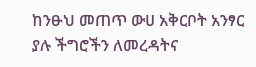ከንፁህ መጠጥ ውሀ አቅርቦት አንፃር ያሉ ችግሮችን ለመረዳትና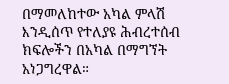በማመለከተው አካል ምላሽ እንዲሰጥ የተለያዩ ሕብረተሰብ ክፍሎችን በአካል በማግኘት አነጋግረዋል።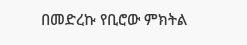በመድረኩ የቢሮው ምክትል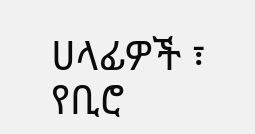ሀላፊዎች ፣ የቢሮ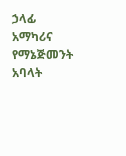ኃላፊ አማካሪና የማኔጅመንት አባላት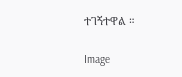ተገኝተዋል ።

Image